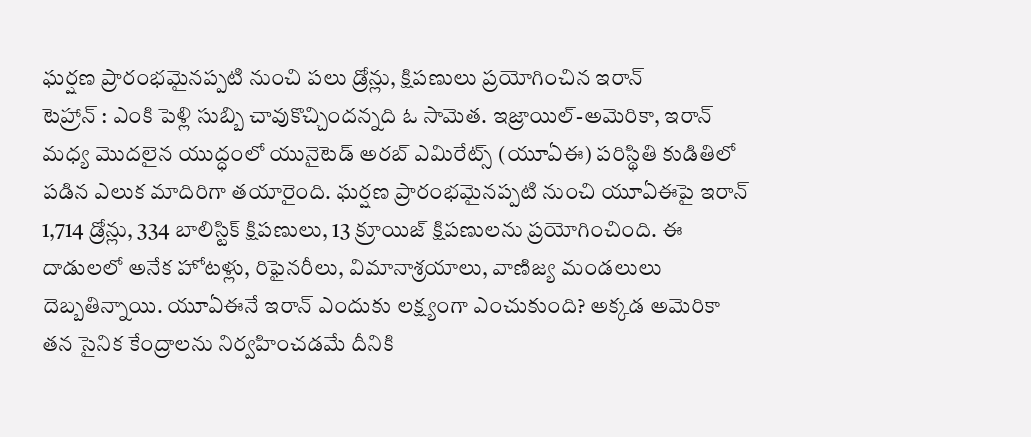ఘర్షణ ప్రారంభమైనప్పటి నుంచి పలు డ్రోన్లు, క్షిపణులు ప్రయోగించిన ఇరాన్
టెహ్రాన్ : ఎంకి పెళ్లి సుబ్బి చావుకొచ్చిందన్నది ఓ సామెత. ఇజ్రాయిల్-అమెరికా, ఇరాన్ మధ్య మొదలైన యుద్ధంలో యునైటెడ్ అరబ్ ఎమిరేట్స్ (యూఏఈ) పరిస్థితి కుడితిలో పడిన ఎలుక మాదిరిగా తయారైంది. ఘర్షణ ప్రారంభమైనప్పటి నుంచి యూఏఈపై ఇరాన్ 1,714 డ్రోన్లు, 334 బాలిస్టిక్ క్షిపణులు, 13 క్రూయిజ్ క్షిపణులను ప్రయోగించింది. ఈ దాడులలో అనేక హోటళ్లు, రిఫైనరీలు, విమానాశ్రయాలు, వాణిజ్య మండలులు దెబ్బతిన్నాయి. యూఏఈనే ఇరాన్ ఎందుకు లక్ష్యంగా ఎంచుకుంది? అక్కడ అమెరికా తన సైనిక కేంద్రాలను నిర్వహించడమే దీనికి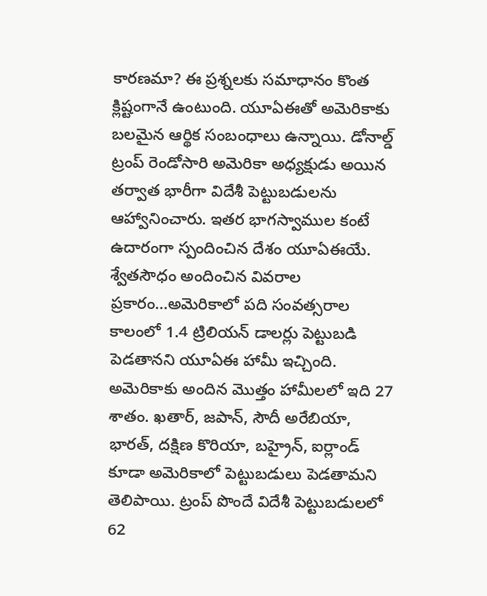కారణమా? ఈ ప్రశ్నలకు సమాధానం కొంత క్లిష్టంగానే ఉంటుంది. యూఏఈతో అమెరికాకు బలమైన ఆర్థిక సంబంధాలు ఉన్నాయి. డోనాల్డ్ ట్రంప్ రెండోసారి అమెరికా అధ్యక్షుడు అయిన తర్వాత భారీగా విదేశీ పెట్టుబడులను ఆహ్వానించారు. ఇతర భాగస్వాముల కంటే ఉదారంగా స్పందించిన దేశం యూఏఈయే.
శ్వేతసౌధం అందించిన వివరాల ప్రకారం…అమెరికాలో పది సంవత్సరాల కాలంలో 1.4 ట్రిలియన్ డాలర్లు పెట్టుబడి పెడతానని యూఏఈ హామీ ఇచ్చింది. అమెరికాకు అందిన మొత్తం హామీలలో ఇది 27 శాతం. ఖతార్, జపాన్, సౌదీ అరేబియా, భారత్, దక్షిణ కొరియా, బహ్రైన్, ఐర్లాండ్ కూడా అమెరికాలో పెట్టుబడులు పెడతామని తెలిపాయి. ట్రంప్ పొందే విదేశీ పెట్టుబడులలో 62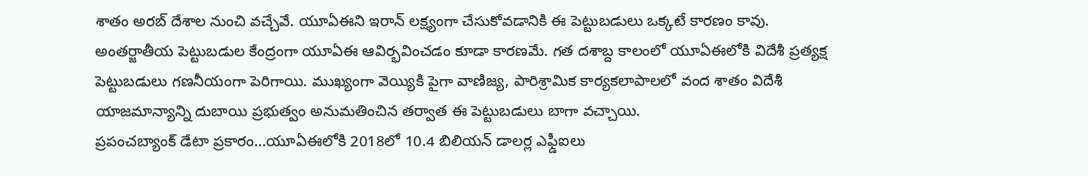శాతం అరబ్ దేశాల నుంచి వచ్చేవే. యూఏఈని ఇరాన్ లక్ష్యంగా చేసుకోవడానికి ఈ పెట్టుబడులు ఒక్కటే కారణం కావు. అంతర్జాతీయ పెట్టుబడుల కేంద్రంగా యూఏఈ ఆవిర్భవించడం కూడా కారణమే. గత దశాబ్ద కాలంలో యూఏఈలోకి విదేశీ ప్రత్యక్ష పెట్టుబడులు గణనీయంగా పెరిగాయి. ముఖ్యంగా వెయ్యికి పైగా వాణిజ్య, పారిశ్రామిక కార్యకలాపాలలో వంద శాతం విదేశీ యాజమాన్యాన్ని దుబాయి ప్రభుత్వం అనుమతించిన తర్వాత ఈ పెట్టుబడులు బాగా వచ్చాయి.
ప్రపంచబ్యాంక్ డేటా ప్రకారం…యూఏఈలోకి 2018లో 10.4 బిలియన్ డాలర్ల ఎఫ్డీఐలు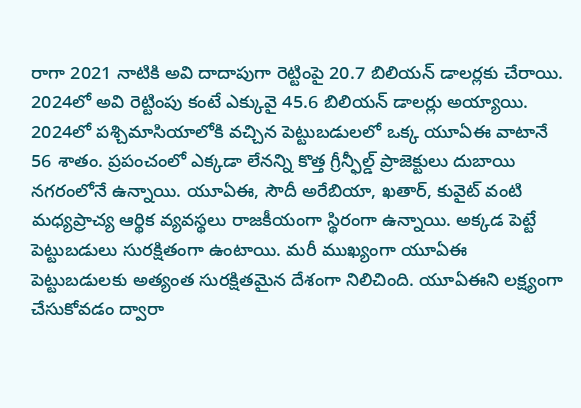రాగా 2021 నాటికి అవి దాదాపుగా రెట్టింపై 20.7 బిలియన్ డాలర్లకు చేరాయి. 2024లో అవి రెట్టింపు కంటే ఎక్కువై 45.6 బిలియన్ డాలర్లు అయ్యాయి. 2024లో పశ్చిమాసియాలోకి వచ్చిన పెట్టుబడులలో ఒక్క యూఏఈ వాటానే 56 శాతం. ప్రపంచంలో ఎక్కడా లేనన్ని కొత్త గ్రీన్ఫీల్డ్ ప్రాజెక్టులు దుబాయి నగరంలోనే ఉన్నాయి. యూఏఈ, సౌదీ అరేబియా, ఖతార్, కువైట్ వంటి మధ్యప్రాచ్య ఆర్థిక వ్యవస్థలు రాజకీయంగా స్థిరంగా ఉన్నాయి. అక్కడ పెట్టే పెట్టుబడులు సురక్షితంగా ఉంటాయి. మరీ ముఖ్యంగా యూఏఈ పెట్టుబడులకు అత్యంత సురక్షితమైన దేశంగా నిలిచింది. యూఏఈని లక్ష్యంగా చేసుకోవడం ద్వారా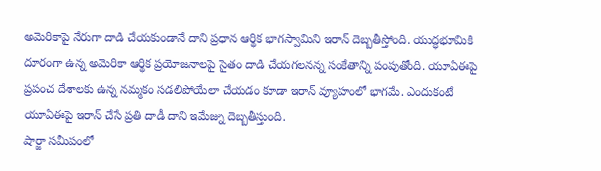అమెరికాపై నేరుగా దాడి చేయకుండానే దాని ప్రధాన ఆర్థిక భాగస్వామిని ఇరాన్ దెబ్బతీస్తోంది. యుద్ధభూమికి దూరంగా ఉన్న అమెరికా ఆర్థిక ప్రయోజనాలపై సైతం దాడి చేయగలనన్న సంకేతాన్ని పంపుతోంది. యూఏఈపై ప్రపంచ దేశాలకు ఉన్న నమ్మకం సడలిపోయేలా చేయడం కూడా ఇరాన్ వ్యూహంలో భాగమే. ఎందుకంటే యూఏఈపై ఇరాన్ చేసే ప్రతి దాడీ దాని ఇమేజ్ను దెబ్బతీస్తుంది.
షార్జా సమీపంలో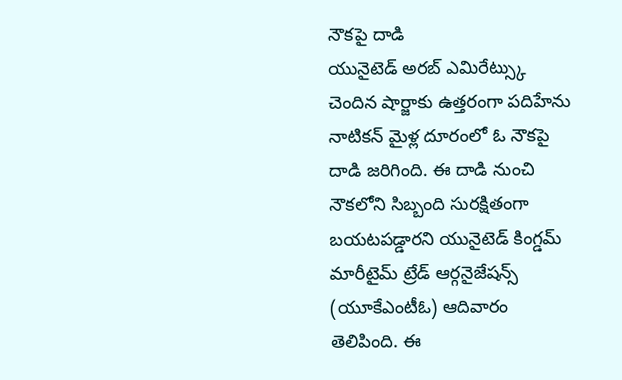నౌకపై దాడి
యునైటెడ్ అరబ్ ఎమిరేట్స్కు చెందిన షార్జాకు ఉత్తరంగా పదిహేను నాటికన్ మైళ్ల దూరంలో ఓ నౌకపై దాడి జరిగింది. ఈ దాడి నుంచి నౌకలోని సిబ్బంది సురక్షితంగా బయటపడ్డారని యునైటెడ్ కింగ్డమ్ మారీటైమ్ ట్రేడ్ ఆర్గనైజేషన్స్ (యూకేఎంటీఓ) ఆదివారం తెలిపింది. ఈ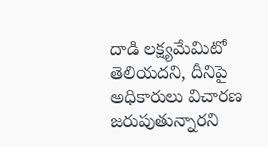దాడి లక్ష్యమేమిటో తెలియదని, దీనిపై అధికారులు విచారణ జరుపుతున్నారని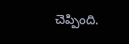చెప్పింది.